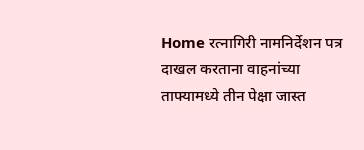Home रत्नागिरी नामनिर्देशन पत्र दाखल करताना वाहनांच्या ताफ्यामध्ये तीन पेक्षा जास्त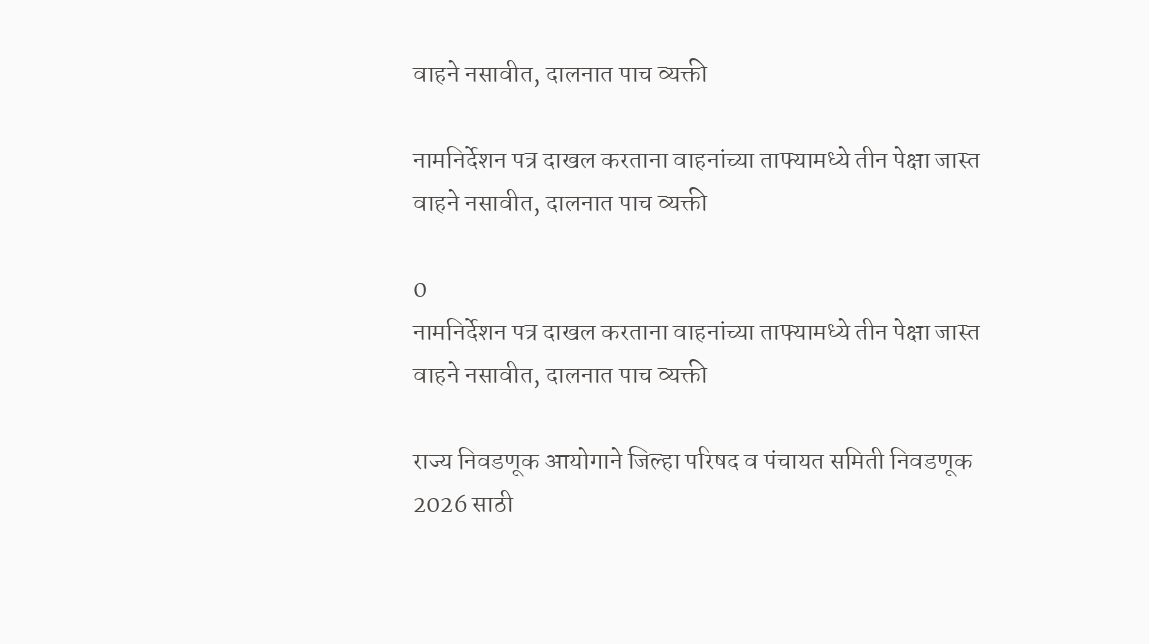वाहने नसावीत, दालनात पाच व्यक्ती

नामनिर्देशन पत्र दाखल करताना वाहनांच्या ताफ्यामध्ये तीन पेक्षा जास्त वाहने नसावीत, दालनात पाच व्यक्ती

0
नामनिर्देशन पत्र दाखल करताना वाहनांच्या ताफ्यामध्ये तीन पेक्षा जास्त वाहने नसावीत, दालनात पाच व्यक्ती

राज्य निवडणूक आयोगाने जिल्हा परिषद व पंचायत समिती निवडणूक 2026 साठी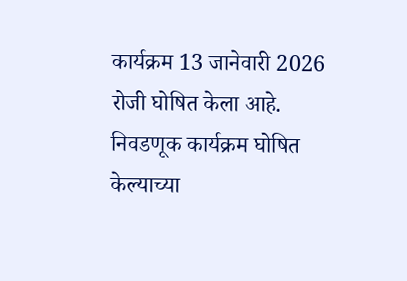कार्यक्रम 13 जानेवारी 2026 रोजी घोषित केला आहे. निवडणूक कार्यक्रम घोषित केल्याच्या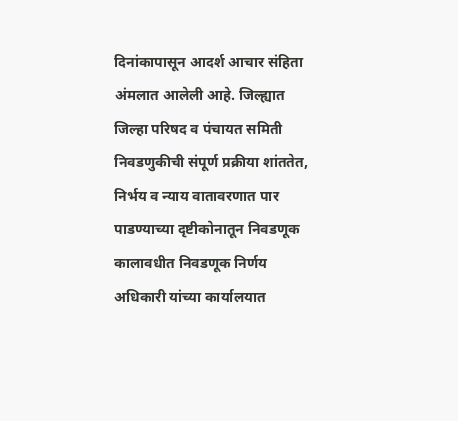दिनांकापासून आदर्श आचार संहिता अंमलात आलेली आहे. जिल्ह्यात जिल्हा परिषद व पंचायत समिती निवडणुकीची संपूर्ण प्रक्रीया शांततेत, निर्भय व न्याय वातावरणात पार पाडण्याच्या दृष्टीकोनातून निवडणूक कालावधीत निवडणूक निर्णय अधिकारी यांच्या कार्यालयात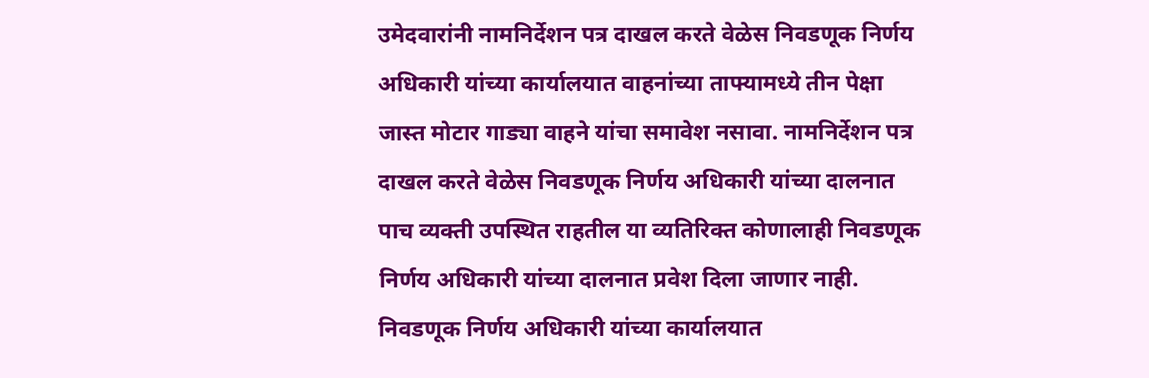उमेदवारांनी नामनिर्देशन पत्र दाखल करते वेळेस निवडणूक निर्णय अधिकारी यांच्या कार्यालयात वाहनांच्या ताफ्यामध्ये तीन पेक्षा जास्त मोटार गाड्या वाहने यांचा समावेश नसावा. नामनिर्देशन पत्र दाखल करते वेळेस निवडणूक निर्णय अधिकारी यांच्या दालनात पाच व्यक्ती उपस्थित राहतील या व्यतिरिक्त कोणालाही निवडणूक निर्णय अधिकारी यांच्या दालनात प्रवेश दिला जाणार नाही.
निवडणूक निर्णय अधिकारी यांच्या कार्यालयात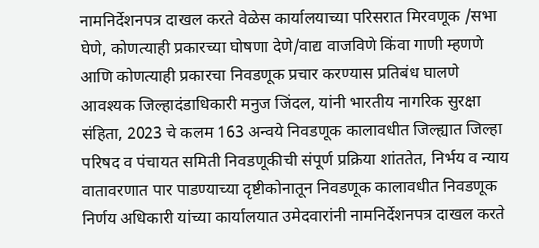नामनिर्देशनपत्र दाखल करते वेळेस कार्यालयाच्या परिसरात मिरवणूक /सभा घेणे, कोणत्याही प्रकारच्या घोषणा देणे/वाद्य वाजविणे किंवा गाणी म्हणणे आणि कोणत्याही प्रकारचा निवडणूक प्रचार करण्यास प्रतिबंध घालणे आवश्यक जिल्हादंडाधिकारी मनुज जिंदल, यांनी भारतीय नागरिक सुरक्षा संहिता, 2023 चे कलम 163 अन्वये निवडणूक कालावधीत जिल्ह्यात जिल्हा परिषद व पंचायत समिती निवडणूकीची संपूर्ण प्रक्रिया शांततेत, निर्भय व न्याय वातावरणात पार पाडण्याच्या दृष्टीकोनातून निवडणूक कालावधीत निवडणूक निर्णय अधिकारी यांच्या कार्यालयात उमेदवारांनी नामनिर्देशनपत्र दाखल करते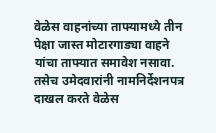वेळेस वाहनांच्या ताफ्यामध्ये तीन पेक्षा जास्त मोटारगाड्या वाहने यांचा ताफ्यात समावेश नसावा. तसेच उमेदवारांनी नामनिर्देशनपत्र दाखल करते वेळेस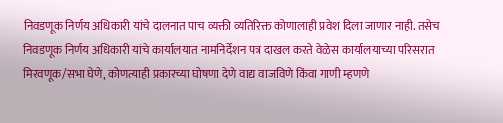निवडणूक निर्णय अधिकारी यांचे दालनात पाच व्यक्ती व्यतिरिक्त कोणालाही प्रवेश दिला जाणार नाही. तसेच निवडणूक निर्णय अधिकारी यांचे कार्यालयात नामनिर्देशन पत्र दाखल करते वेळेस कार्यालयाच्या परिसरात मिरवणूक/सभा घेणे, कोणत्याही प्रकारच्या घोषणा देणे वाद्य वाजविणे किंवा गाणी म्हणणे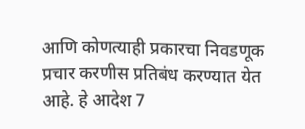आणि कोणत्याही प्रकारचा निवडणूक प्रचार करणीस प्रतिबंध करण्यात येत आहे. हे आदेश 7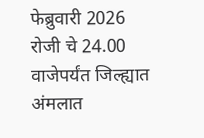फेब्रुवारी 2026 रोजी चे 24.00 वाजेपर्यंत जिल्ह्यात अंमलात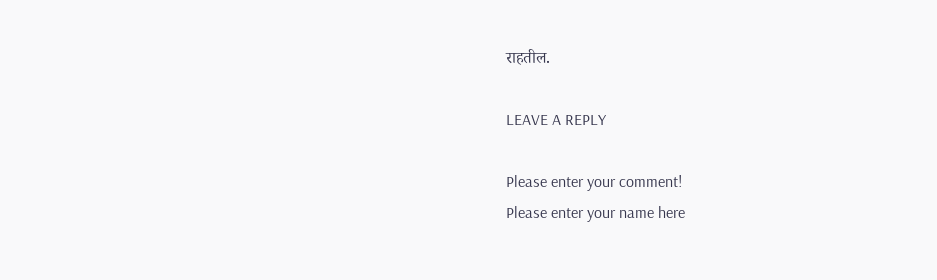राहतील.

LEAVE A REPLY

Please enter your comment!
Please enter your name here